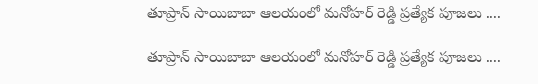తూప్రాన్ సాయిబాబా ఆలయంలో మనోహర్ రెడ్డి ప్రత్యేక పూజలు ....

తూప్రాన్ సాయిబాబా ఆలయంలో మనోహర్ రెడ్డి ప్రత్యేక పూజలు ....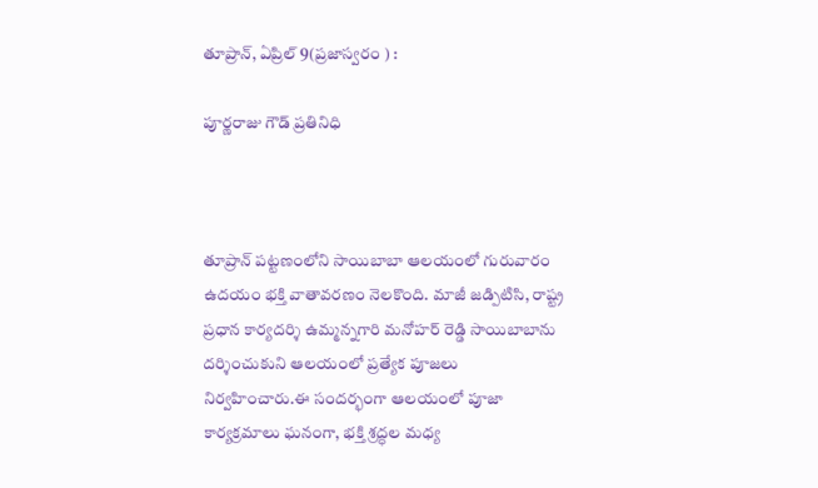తూప్రాన్, ఏప్రిల్ 9(ప్రజాస్వరం ) :

పూర్ణరాజు గౌడ్ ప్రతినిధి



తూప్రాన్ పట్టణంలోని సాయిబాబా ఆలయంలో గురువారం ఉదయం భక్తి వాతావరణం నెలకొంది. మాజీ జడ్పిటిసి, రాష్ట్ర ప్రధాన కార్యదర్శి ఉమ్మన్నగారి మనోహర్ రెడ్డి సాయిబాబాను దర్శించుకుని ఆలయంలో ప్రత్యేక పూజలు నిర్వహించారు.ఈ సందర్భంగా ఆలయంలో పూజా కార్యక్రమాలు ఘనంగా, భక్తి శ్రద్ధల మధ్య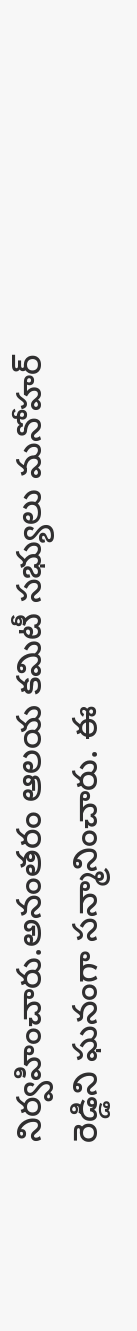నిర్వహించారు.అనంతరం ఆలయ కమిటీ సభ్యులు మనోహర్ రెడ్డిని ఘనంగా సన్మానించారు. ఈ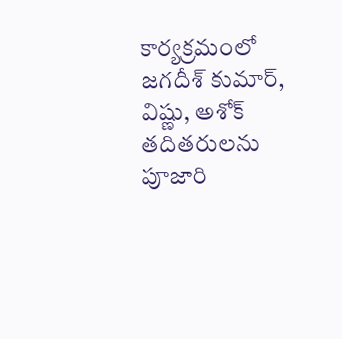కార్యక్రమంలో జగదీశ్ కుమార్, విష్ణు, అశోక్ తదితరులను పూజారి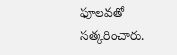ఫూలవతో సత్కరించారు.